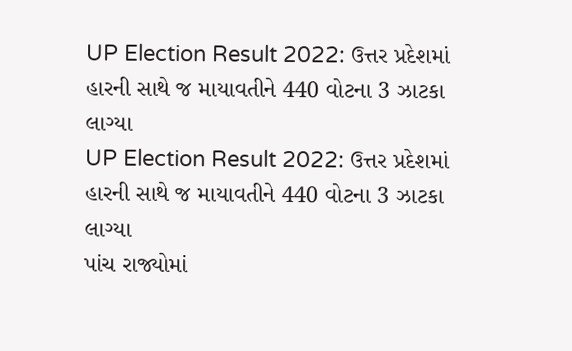UP Election Result 2022: ઉત્તર પ્રદેશમાં હારની સાથે જ માયાવતીને 440 વોટના 3 ઝાટકા લાગ્યા
UP Election Result 2022: ઉત્તર પ્રદેશમાં હારની સાથે જ માયાવતીને 440 વોટના 3 ઝાટકા લાગ્યા
પાંચ રાજ્યોમાં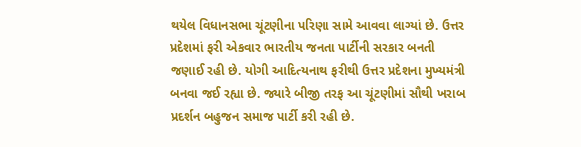થયેલ વિધાનસભા ચૂંટણીના પરિણા સામે આવવા લાગ્યાં છે. ઉત્તર પ્રદેશમાં ફરી એકવાર ભારતીય જનતા પાર્ટીની સરકાર બનતી જણાઈ રહી છે. યોગી આદિત્યનાથ ફરીથી ઉત્તર પ્રદેશના મુખ્યમંત્રી બનવા જઈ રહ્યા છે. જ્યારે બીજી તરફ આ ચૂંટણીમાં સૌથી ખરાબ પ્રદર્શન બહુજન સમાજ પાર્ટી કરી રહી છે.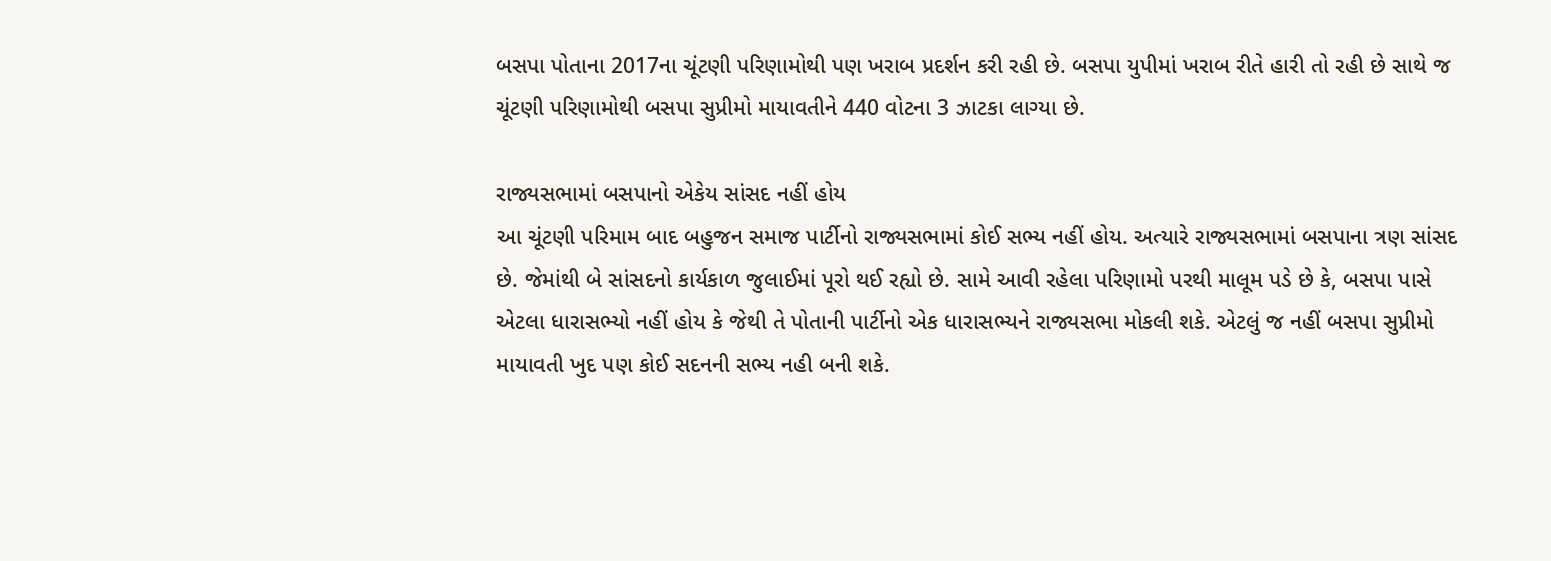બસપા પોતાના 2017ના ચૂંટણી પરિણામોથી પણ ખરાબ પ્રદર્શન કરી રહી છે. બસપા યુપીમાં ખરાબ રીતે હારી તો રહી છે સાથે જ ચૂંટણી પરિણામોથી બસપા સુપ્રીમો માયાવતીને 440 વોટના 3 ઝાટકા લાગ્યા છે.

રાજ્યસભામાં બસપાનો એકેય સાંસદ નહીં હોય
આ ચૂંટણી પરિમામ બાદ બહુજન સમાજ પાર્ટીનો રાજ્યસભામાં કોઈ સભ્ય નહીં હોય. અત્યારે રાજ્યસભામાં બસપાના ત્રણ સાંસદ છે. જેમાંથી બે સાંસદનો કાર્યકાળ જુલાઈમાં પૂરો થઈ રહ્યો છે. સામે આવી રહેલા પરિણામો પરથી માલૂમ પડે છે કે, બસપા પાસે એટલા ધારાસભ્યો નહીં હોય કે જેથી તે પોતાની પાર્ટીનો એક ધારાસભ્યને રાજ્યસભા મોકલી શકે. એટલું જ નહીં બસપા સુપ્રીમો માયાવતી ખુદ પણ કોઈ સદનની સભ્ય નહી બની શકે.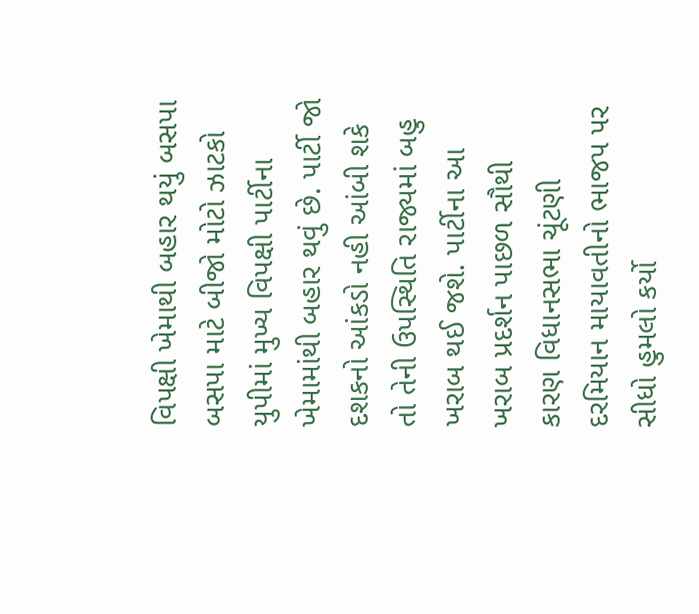વિપક્ષી ખેમાથી બહાર થયું બસપા
બસપા માટે બીજો મોટો ઝાટકો યુપીમાં મુખ્ય વિપક્ષી પાર્ટીના ખેમામાંથી બહાર થવું છે. પાર્ટી જો દશકનો આંકડો નહી આંબી શકે તો તેની ઉપસ્થિતિ રાજ્યમાં બહુ ખરાબ થઈ જશે. પાર્ટીના આ ખરાબ પ્રદર્શન પાછળ સૌથી કારણ વિધાનસભા ચૂંટણી દરમિયાન માયાવતીનો ભાજપ પર સીધો હુમલો કર્યો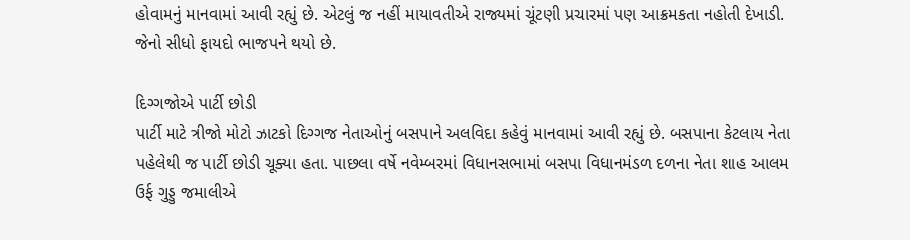હોવામનું માનવામાં આવી રહ્યું છે. એટલું જ નહીં માયાવતીએ રાજ્યમાં ચૂંટણી પ્રચારમાં પણ આક્રમકતા નહોતી દેખાડી. જેનો સીધો ફાયદો ભાજપને થયો છે.

દિગ્ગજોએ પાર્ટી છોડી
પાર્ટી માટે ત્રીજો મોટો ઝાટકો દિગ્ગજ નેતાઓનું બસપાને અલવિદા કહેવું માનવામાં આવી રહ્યું છે. બસપાના કેટલાય નેતા પહેલેથી જ પાર્ટી છોડી ચૂક્યા હતા. પાછલા વર્ષે નવેમ્બરમાં વિધાનસભામાં બસપા વિધાનમંડળ દળના નેતા શાહ આલમ ઉર્ફ ગુડ્ડુ જમાલીએ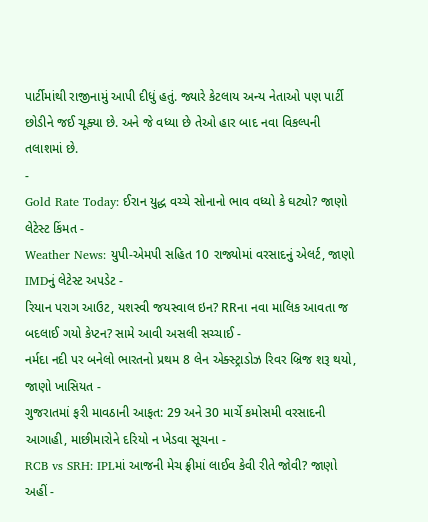પાર્ટીમાંથી રાજીનામું આપી દીધું હતું. જ્યારે કેટલાય અન્ય નેતાઓ પણ પાર્ટી છોડીને જઈ ચૂક્યા છે. અને જે વધ્યા છે તેઓ હાર બાદ નવા વિકલ્પની તલાશમાં છે.
-
Gold Rate Today: ઈરાન યુદ્ધ વચ્ચે સોનાનો ભાવ વધ્યો કે ઘટ્યો? જાણો લેટેસ્ટ કિંમત -
Weather News: યુપી-એમપી સહિત 10 રાજ્યોમાં વરસાદનું એલર્ટ, જાણો IMDનું લેટેસ્ટ અપડેટ -
રિયાન પરાગ આઉટ, યશસ્વી જયસ્વાલ ઇન? RRના નવા માલિક આવતા જ બદલાઈ ગયો કેપ્ટન? સામે આવી અસલી સચ્ચાઈ -
નર્મદા નદી પર બનેલો ભારતનો પ્રથમ 8 લેન એક્સ્ટ્રાડોઝ રિવર બ્રિજ શરૂ થયો, જાણો ખાસિયત -
ગુજરાતમાં ફરી માવઠાની આફત: 29 અને 30 માર્ચે કમોસમી વરસાદની આગાહી, માછીમારોને દરિયો ન ખેડવા સૂચના -
RCB vs SRH: IPLમાં આજની મેચ ફ્રીમાં લાઈવ કેવી રીતે જોવી? જાણો અહીં -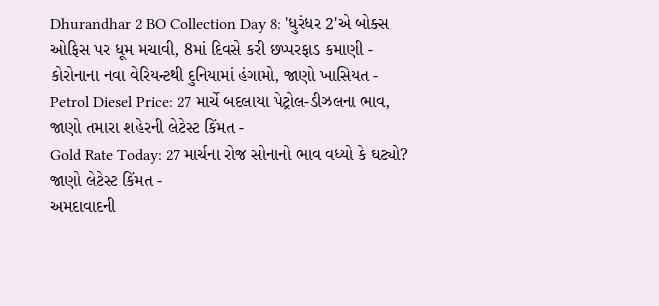Dhurandhar 2 BO Collection Day 8: 'ધુરંધર 2'એ બોક્સ ઓફિસ પર ધૂમ મચાવી, 8માં દિવસે કરી છપ્પરફાડ કમાણી -
કોરોનાના નવા વેરિયન્ટથી દુનિયામાં હંગામો, જાણો ખાસિયત -
Petrol Diesel Price: 27 માર્ચે બદલાયા પેટ્રોલ-ડીઝલના ભાવ, જાણો તમારા શહેરની લેટેસ્ટ કિંમત -
Gold Rate Today: 27 માર્ચના રોજ સોનાનો ભાવ વધ્યો કે ઘટ્યો? જાણો લેટેસ્ટ કિંમત -
અમદાવાદની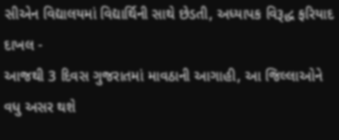સીએન વિદ્યાલયમાં વિદ્યાર્થિની સાથે છેડતી, અધ્યાપક વિરૂદ્ધ ફરિયાદ દાખલ -
આજથી 3 દિવસ ગુજરાતમાં માવઠાની આગાહી, આ જિલ્લાઓને વધુ અસર થશે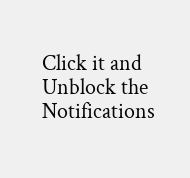Click it and Unblock the Notifications